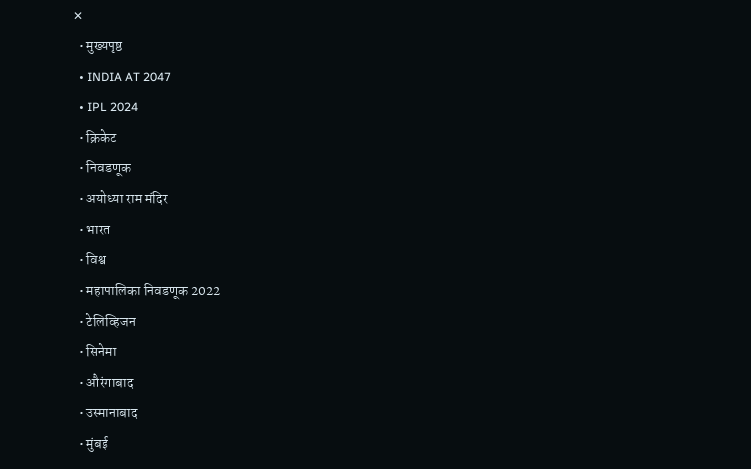✕
  • मुख्यपृष्ठ
  • INDIA AT 2047
  • IPL 2024
  • क्रिकेट
  • निवडणूक
  • अयोध्या राम मंदिर
  • भारत
  • विश्व
  • महापालिका निवडणूक 2022
  • टेलिव्हिजन
  • सिनेमा
  • औरंगाबाद
  • उस्मानाबाद
  • मुंबई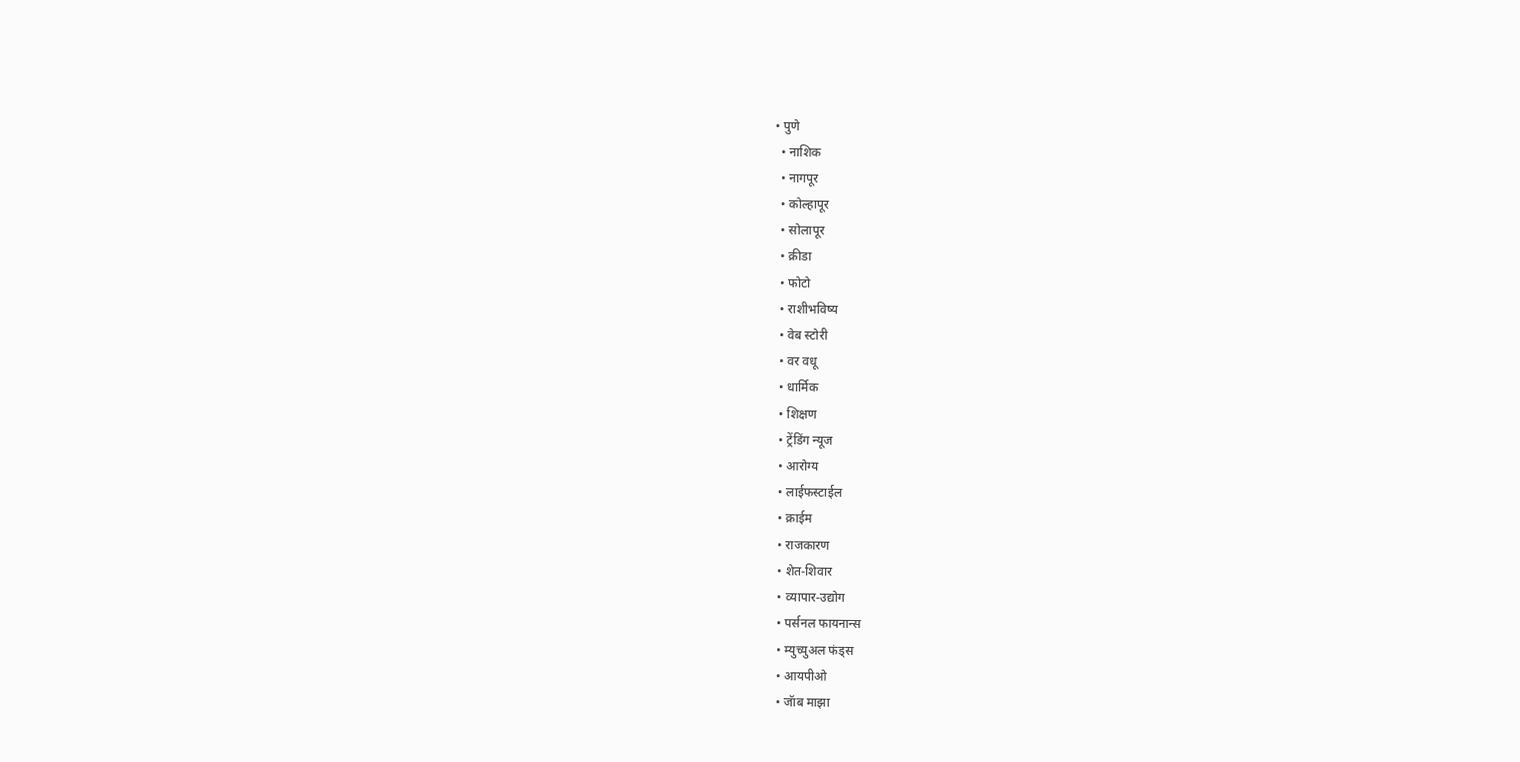• पुणे
  • नाशिक
  • नागपूर
  • कोल्हापूर
  • सोलापूर
  • क्रीडा
  • फोटो
  • राशीभविष्य
  • वेब स्टोरी
  • वर वधू
  • धार्मिक
  • शिक्षण
  • ट्रेंडिंग न्यूज
  • आरोग्य
  • लाईफस्टाईल
  • क्राईम
  • राजकारण
  • शेत-शिवार
  • व्यापार-उद्योग
  • पर्सनल फायनान्स
  • म्युच्युअल फंड्स
  • आयपीओ
  • जॅाब माझा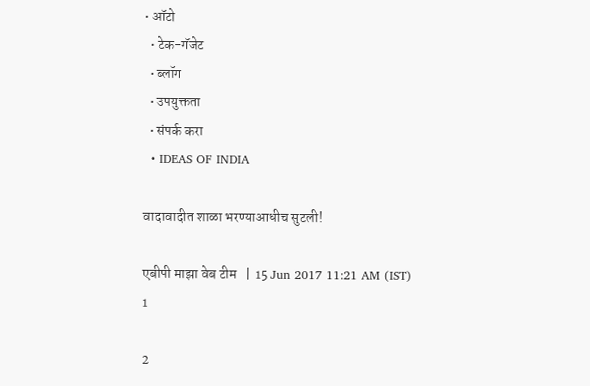• ऑटो
  • टेक-गॅजेट
  • ब्लॉग
  • उपयुक्तता
  • संपर्क करा
  • IDEAS OF INDIA

वादावादीत शाळा भरण्याआधीच सुटली!

एबीपी माझा वेब टीम   |  15 Jun 2017 11:21 AM (IST)
1

2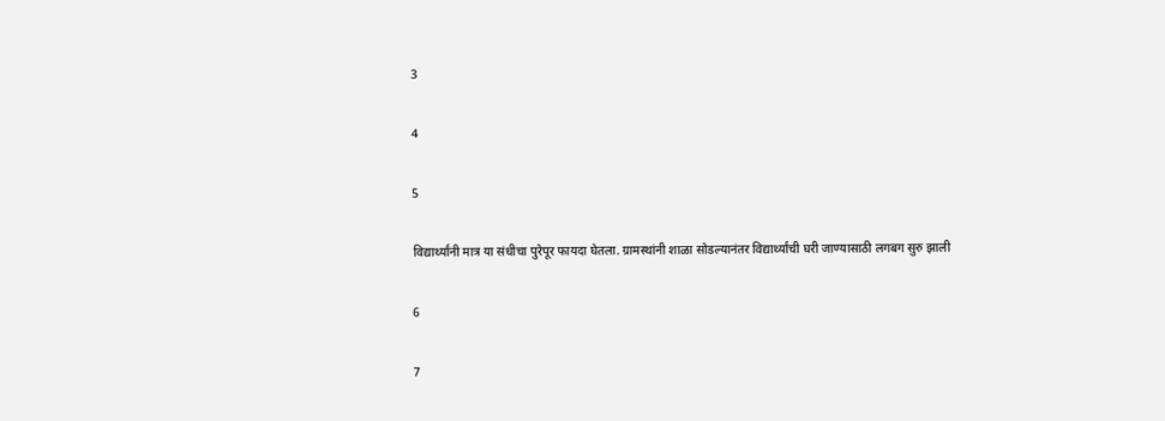3

4

5

विद्यार्थ्यांनी मात्र या संधीचा पुरेपूर फायदा घेतला. ग्रामस्थांनी शाळा सोडल्यानंतर विद्यार्थ्यांची घरी जाण्यासाठी लगबग सुरु झाली

6

7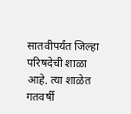सातवीपर्यंत जिल्हा परिषदेची शाळा आहे. त्या शाळेत गतवर्षी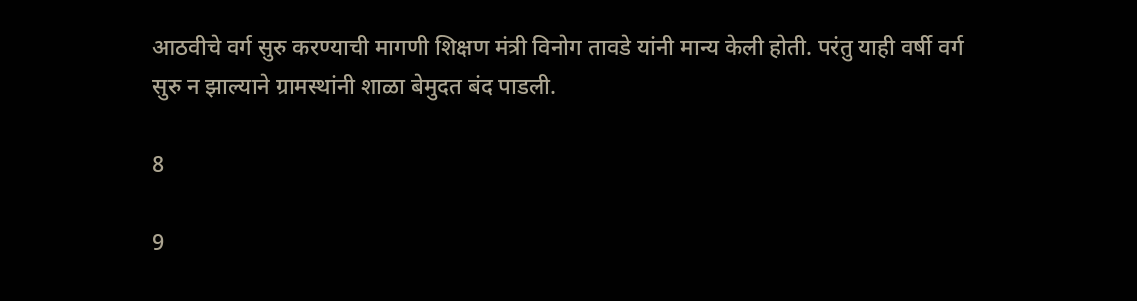आठवीचे वर्ग सुरु करण्याची मागणी शिक्षण मंत्री विनोग तावडे यांनी मान्य केली होती. परंतु याही वर्षी वर्ग सुरु न झाल्याने ग्रामस्थांनी शाळा बेमुदत बंद पाडली.

8

9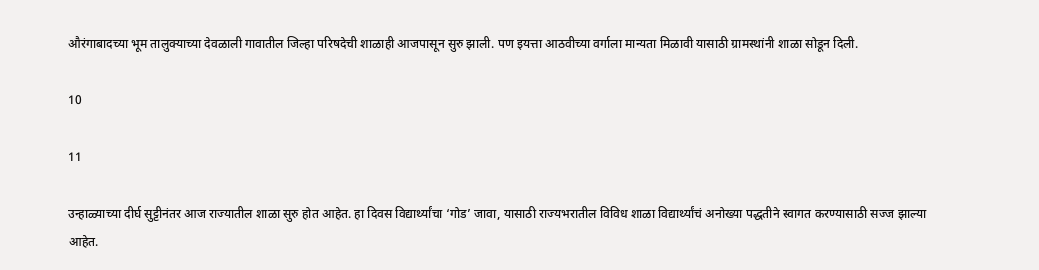औरंगाबादच्या भूम तालुक्याच्या देवळाली गावातील जिल्हा परिषदेची शाळाही आजपासून सुरु झाली. पण इयत्ता आठवीच्या वर्गाला मान्यता मिळावी यासाठी ग्रामस्थांनी शाळा सोडून दिली.

10

11

उन्हाळ्याच्या दीर्घ सुट्टीनंतर आज राज्यातील शाळा सुरु होत आहेत. हा दिवस विद्यार्थ्यांचा ‘गोड’ जावा, यासाठी राज्यभरातील विविध शाळा विद्यार्थ्यांचं अनोख्या पद्धतीने स्वागत करण्यासाठी सज्ज झाल्या आहेत.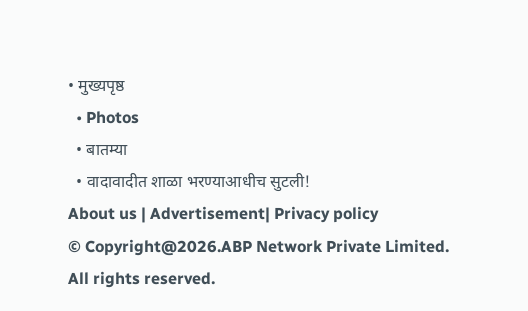• मुख्यपृष्ठ
  • Photos
  • बातम्या
  • वादावादीत शाळा भरण्याआधीच सुटली!
About us | Advertisement| Privacy policy
© Copyright@2026.ABP Network Private Limited. All rights reserved.